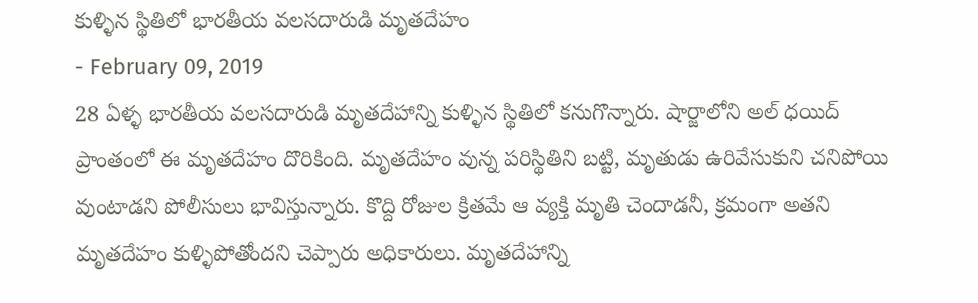కుళ్ళిన స్థితిలో భారతీయ వలసదారుడి మృతదేహం
- February 09, 2019
28 ఏళ్ళ భారతీయ వలసదారుడి మృతదేహాన్ని కుళ్ళిన స్థితిలో కనుగొన్నారు. షార్జాలోని అల్ ధయిద్ ప్రాంతంలో ఈ మృతదేహం దొరికింది. మృతదేహం వున్న పరిస్థితిని బట్టి, మృతుడు ఉరివేసుకుని చనిపోయి వుంటాడని పోలీసులు భావిస్తున్నారు. కొద్ది రోజుల క్రితమే ఆ వ్యక్తి మృతి చెందాడనీ, క్రమంగా అతని మృతదేహం కుళ్ళిపోతోందని చెప్పారు అధికారులు. మృతదేహాన్ని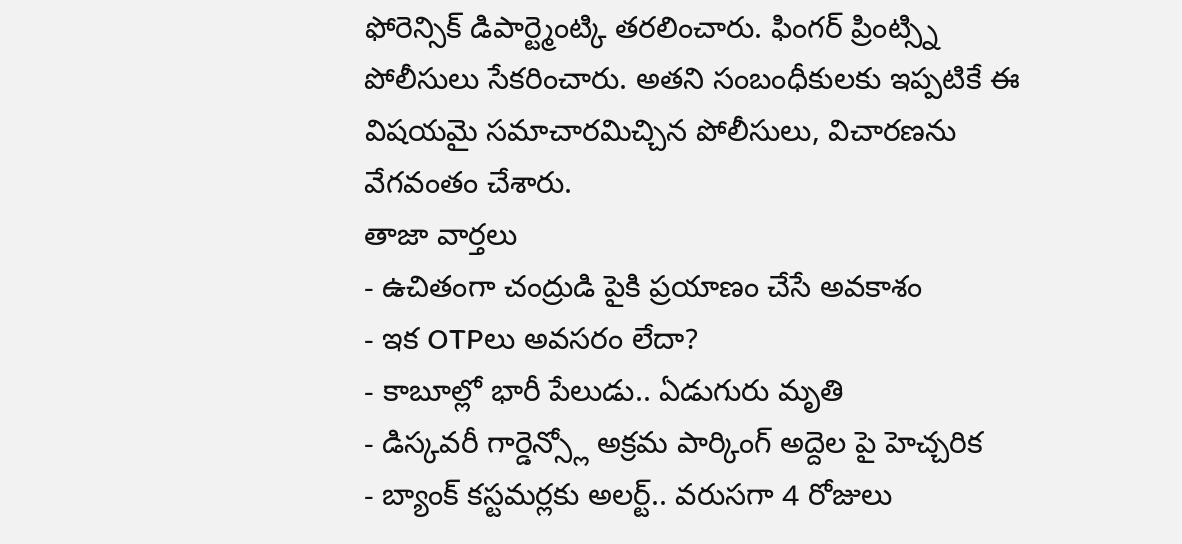ఫోరెన్సిక్ డిపార్ట్మెంట్కి తరలించారు. ఫింగర్ ప్రింట్స్ని పోలీసులు సేకరించారు. అతని సంబంధీకులకు ఇప్పటికే ఈ విషయమై సమాచారమిచ్చిన పోలీసులు, విచారణను వేగవంతం చేశారు.
తాజా వార్తలు
- ఉచితంగా చంద్రుడి పైకి ప్రయాణం చేసే అవకాశం
- ఇక OTPలు అవసరం లేదా?
- కాబూల్లో భారీ పేలుడు.. ఏడుగురు మృతి
- డిస్కవరీ గార్డెన్స్లో అక్రమ పార్కింగ్ అద్దెల పై హెచ్చరిక
- బ్యాంక్ కస్టమర్లకు అలర్ట్.. వరుసగా 4 రోజులు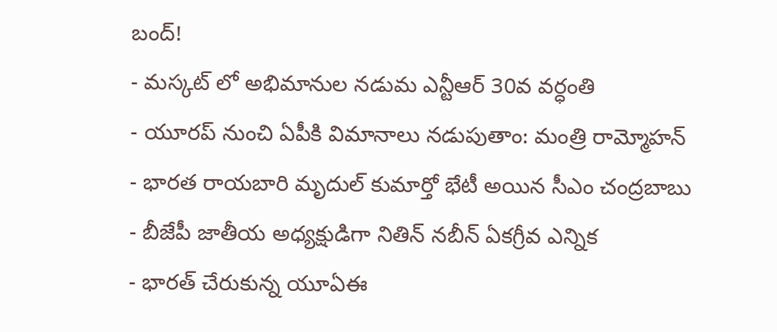బంద్!
- మస్కట్ లో అభిమానుల నడుమ ఎన్టీఆర్ 30వ వర్ధంతి
- యూరప్ నుంచి ఏపీకి విమానాలు నడుపుతాం: మంత్రి రామ్మోహన్
- భారత రాయబారి మృదుల్ కుమార్తో భేటీ అయిన సీఎం చంద్రబాబు
- బీజేపీ జాతీయ అధ్యక్షుడిగా నితిన్ నబీన్ ఏకగ్రీవ ఎన్నిక
- భారత్ చేరుకున్న యూఏఈ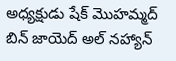అధ్యక్షుడు షేక్ మొహమ్మద్ బిన్ జాయెద్ అల్ నహ్యాన్